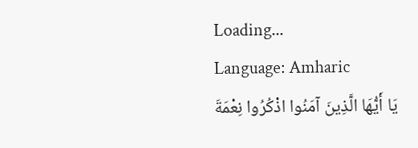Loading...
Language: Amharic
يَا أَيُّهَا الَّذِينَ آمَنُوا اذْكُرُوا نِعْمَةَ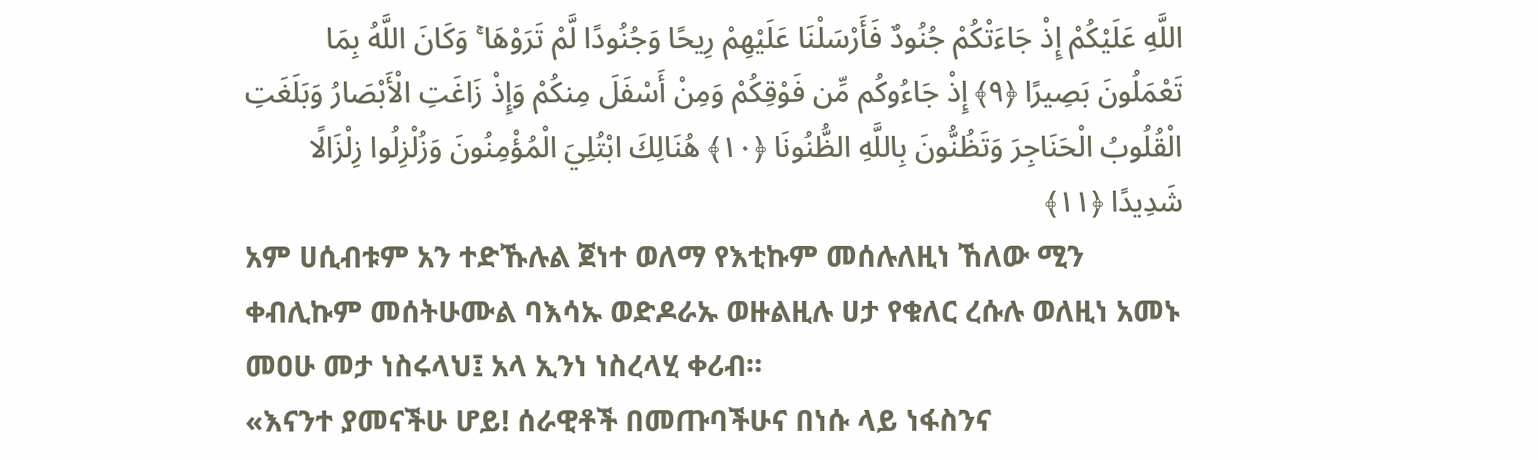اللَّهِ عَلَيْكُمْ إِذْ جَاءَتْكُمْ جُنُودٌ فَأَرْسَلْنَا عَلَيْهِمْ رِيحًا وَجُنُودًا لَّمْ تَرَوْهَا ۚ وَكَانَ اللَّهُ بِمَا تَعْمَلُونَ بَصِيرًا ﴿٩﴾ إِذْ جَاءُوكُم مِّن فَوْقِكُمْ وَمِنْ أَسْفَلَ مِنكُمْ وَإِذْ زَاغَتِ الْأَبْصَارُ وَبَلَغَتِ الْقُلُوبُ الْحَنَاجِرَ وَتَظُنُّونَ بِاللَّهِ الظُّنُونَا ﴿١٠﴾ هُنَالِكَ ابْتُلِيَ الْمُؤْمِنُونَ وَزُلْزِلُوا زِلْزَالًا شَدِيدًا ﴿١١﴾
አም ሀሲብቱም አን ተድኹሉል ጀነተ ወለማ የእቲኩም መሰሉለዚነ ኸለው ሚን ቀብሊኩም መሰትሁሙል ባእሳኡ ወድዶራኡ ወዙልዚሉ ሀታ የቁለር ረሱሉ ወለዚነ አመኑ መዐሁ መታ ነስሩላህ፤ አላ ኢንነ ነስረላሂ ቀሪብ።
«እናንተ ያመናችሁ ሆይ! ሰራዊቶች በመጡባችሁና በነሱ ላይ ነፋስንና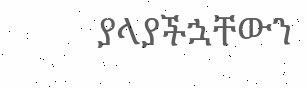ያላያችኋቸውን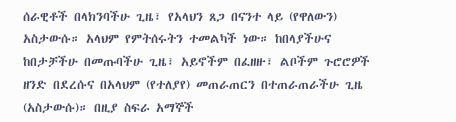ሰራዊቶች በላክንባችሁ ጊዜ፣ የአላህን ጸጋ በናንተ ላይ (የዋለውን) አስታውሱ። አላህም የምትሰሩትን ተመልካች ነው። ከበላያችሁና ከበታቻችሁ በመጡባችሁ ጊዜ፣ አይኖችም በፈዘዙ፣ ልቦችም ጉሮሮዎች ዘንድ በደረሱና በአላህም (የተለያየ) መጠራጠርን በተጠራጠራችሁ ጊዜ (አስታውሱ)። በዚያ ስፍራ አማኞች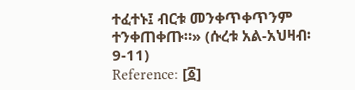ተፈተኑ፤ ብርቱ መንቀጥቀጥንም ተንቀጠቀጡ።» (ሱረቱ አል-አህዛብ፡ 9-11)
Reference: [፩]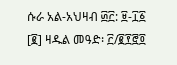ሱራ አል-አህዛብ ፴፫: ፱-፲፩ [፪] ዛዱል መዓድ፡ ፫/፪፻፸፬